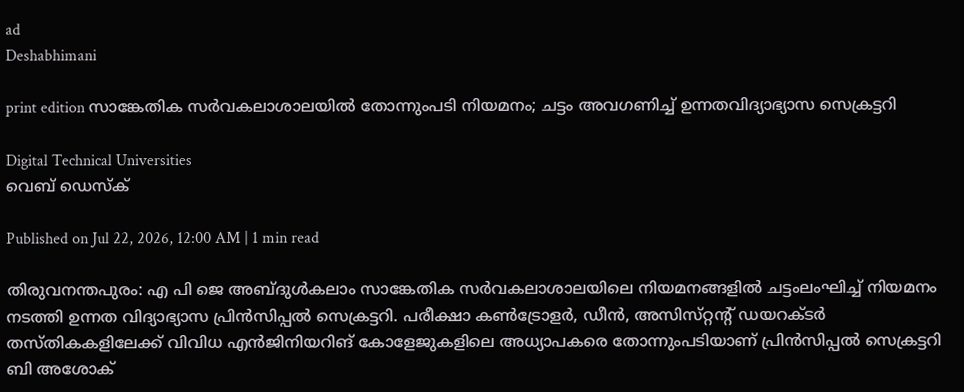ad
Deshabhimani

print edition സാങ്കേതിക സർവകലാശാലയിൽ തോന്നുംപടി നിയമനം; ചട്ടം അവഗണിച്ച്‌ ഉന്നതവിദ്യാഭ്യാസ സെക്രട്ടറി

Digital Technical Universities
വെബ് ഡെസ്ക്

Published on Jul 22, 2026, 12:00 AM | 1 min read

തിരുവനന്തപുരം: എ പി ജെ അബ്ദുൾകലാം സാങ്കേതിക സർവകലാശാലയിലെ നിയമനങ്ങളിൽ ചട്ടംലംഘിച്ച്‌ നിയമനം നടത്തി ഉന്നത വിദ്യാഭ്യാസ പ്രിൻസിപ്പൽ സെക്രട്ടറി. പരീക്ഷാ കൺട്രോളർ, ഡീൻ, അസിസ്‌റ്റന്റ്‌ ഡയറക്ടർ തസ്‌തികകളിലേക്ക്‌ വിവിധ എൻജിനിയറിങ്‌ കോളേജുകളിലെ അധ്യാപകരെ തോന്നുംപടിയാണ്‌ പ്രിൻസിപ്പൽ സെക്രട്ടറി ബി അശോക്‌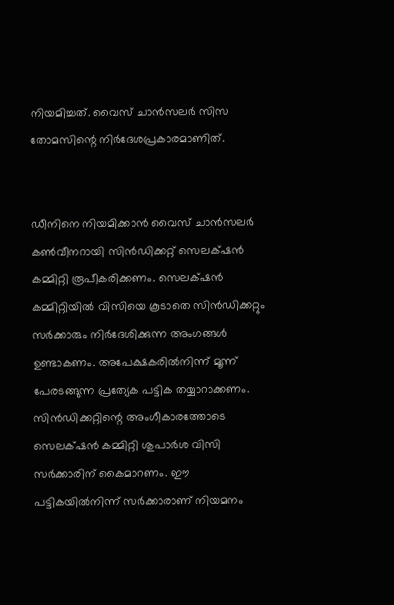നിയമിച്ചത്‌. വൈസ്‌ ചാൻസലർ സിസ തോമസിന്റെ നിർദേശപ്രകാരമാണിത്‌.


ഡീനിനെ നിയമിക്കാൻ വൈസ്‌ ചാൻസലർ കൺവീനറായി സിൻഡിക്കറ്റ്‌ സെലക്‌ഷൻ കമ്മിറ്റി രൂപീകരിക്കണം. സെലക്‌ഷൻ കമ്മിറ്റിയിൽ വിസിയെ കൂടാതെ സിൻഡിക്കറ്റും സർക്കാരും നിർദേശിക്കുന്ന അംഗങ്ങൾ ഉണ്ടാകണം. അപേക്ഷകരിൽനിന്ന്‌ മൂന്ന്‌ പേരടങ്ങുന്ന പ്രത്യേക പട്ടിക തയ്യാറാക്കണം. സിൻഡിക്കറ്റിന്റെ അംഗീകാരത്തോടെ സെലക്‌ഷൻ കമ്മിറ്റി ശുപാർശ വിസി സർക്കാരിന്‌ കൈമാറണം. ഇ‍ൗ പട്ടികയിൽനിന്ന്‌ സർക്കാരാണ്‌ നിയമനം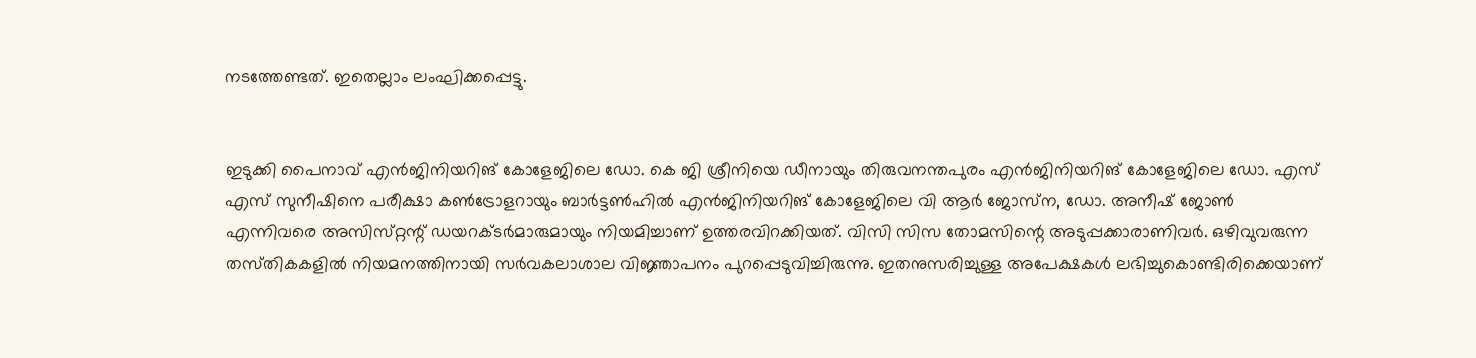നടത്തേണ്ടത്‌. ഇതെല്ലാം ലംഘിക്കപ്പെട്ടു.


ഇടുക്കി പൈനാവ്‌ എൻജിനിയറിങ്‌ കോളേജിലെ ഡോ. കെ ജി ശ്രീനിയെ ഡീനായും തിരുവനന്തപുരം എൻജിനിയറിങ്‌ കോളേജിലെ ഡോ. എസ്‌ എസ്‌ സുനീഷിനെ പരീക്ഷാ കൺട്രോളറായും ബാർട്ടൺഹിൽ എൻജിനിയറിങ്‌ കോളേജിലെ വി ആർ ജോസ്‌ന, ഡോ. അനീഷ്‌ ജോൺ എന്നിവരെ അസിസ്‌റ്റന്റ്‌ ഡയറക്ടർമാരുമായും നിയമിച്ചാണ്‌ ഉത്തരവിറക്കിയത്‌. വിസി സിസ തോമസിന്റെ അടുപ്പക്കാരാണിവർ. ഒഴിവുവരുന്ന തസ്‌തികകളിൽ നിയമനത്തിനായി സർവകലാശാല വിജ്ഞാപനം പുറപ്പെടുവിച്ചിരുന്നു. ഇതനുസരിച്ചുള്ള അപേക്ഷകൾ ലഭിച്ചുകൊണ്ടിരിക്കെയാണ്‌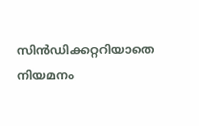സിൻഡിക്കറ്ററിയാതെ നിയമനം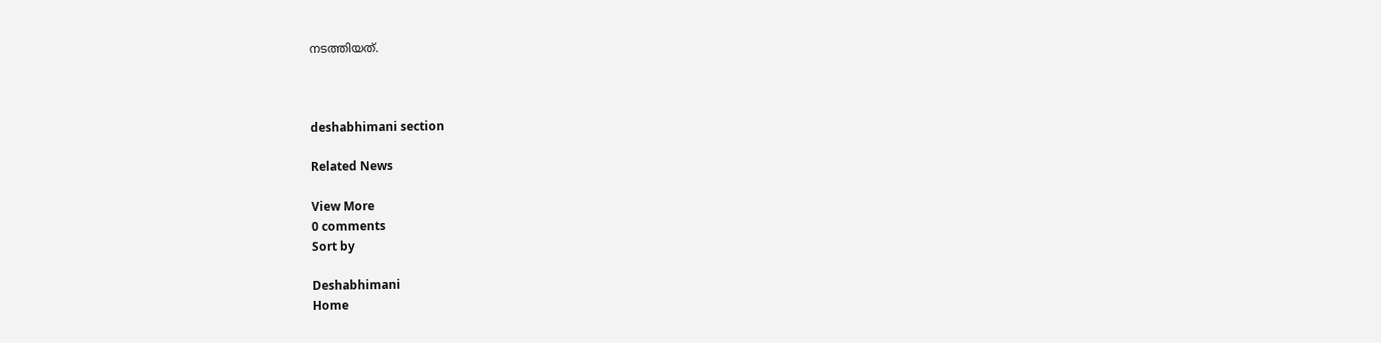നടത്തിയത്‌.



deshabhimani section

Related News

View More
0 comments
Sort by

Deshabhimani
Home